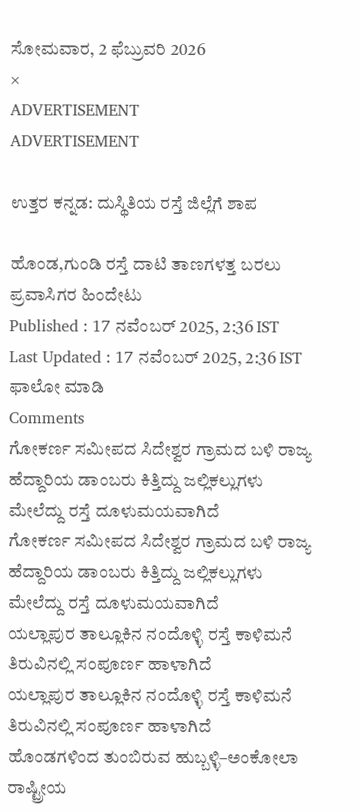ಸೋಮವಾರ, 2 ಫೆಬ್ರುವರಿ 2026
×
ADVERTISEMENT
ADVERTISEMENT

ಉತ್ತರ ಕನ್ನಡ: ದುಸ್ಥಿತಿಯ ರಸ್ತೆ ಜಿಲ್ಲೆಗೆ ಶಾಪ

ಹೊಂಡ,ಗುಂಡಿ ರಸ್ತೆ ದಾಟಿ ತಾಣಗಳತ್ತ ಬರಲು ಪ್ರವಾಸಿಗರ ಹಿಂದೇಟು
Published : 17 ನವೆಂಬರ್ 2025, 2:36 IST
Last Updated : 17 ನವೆಂಬರ್ 2025, 2:36 IST
ಫಾಲೋ ಮಾಡಿ
Comments
ಗೋಕರ್ಣ ಸಮೀಪದ ಸಿದೇಶ್ವರ ಗ್ರಾಮದ ಬಳಿ ರಾಜ್ಯ ಹೆದ್ದಾರಿಯ ಡಾಂಬರು ಕಿತ್ತಿದ್ದು ಜಲ್ಲಿಕಲ್ಲುಗಳು ಮೇಲೆದ್ದು ರಸ್ತೆ ದೂಳುಮಯವಾಗಿದೆ
ಗೋಕರ್ಣ ಸಮೀಪದ ಸಿದೇಶ್ವರ ಗ್ರಾಮದ ಬಳಿ ರಾಜ್ಯ ಹೆದ್ದಾರಿಯ ಡಾಂಬರು ಕಿತ್ತಿದ್ದು ಜಲ್ಲಿಕಲ್ಲುಗಳು ಮೇಲೆದ್ದು ರಸ್ತೆ ದೂಳುಮಯವಾಗಿದೆ
ಯಲ್ಲಾಪುರ ತಾಲ್ಲೂಕಿನ ನಂದೊಳ್ಳಿ ರಸ್ತೆ ಕಾಳಿಮನೆ ತಿರುವಿನಲ್ಲಿ ಸಂಪೂರ್ಣ ಹಾಳಾಗಿದೆ
ಯಲ್ಲಾಪುರ ತಾಲ್ಲೂಕಿನ ನಂದೊಳ್ಳಿ ರಸ್ತೆ ಕಾಳಿಮನೆ ತಿರುವಿನಲ್ಲಿ ಸಂಪೂರ್ಣ ಹಾಳಾಗಿದೆ
ಹೊಂಡಗಳಿಂದ ತುಂಬಿರುವ ಹುಬ್ಬಳ್ಳಿ–ಅಂಕೋಲಾ ರಾಷ್ಟ್ರೀಯ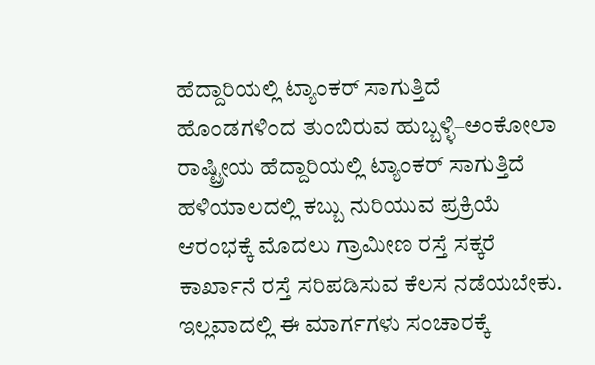ಹೆದ್ದಾರಿಯಲ್ಲಿ ಟ್ಯಾಂಕರ್ ಸಾಗುತ್ತಿದೆ
ಹೊಂಡಗಳಿಂದ ತುಂಬಿರುವ ಹುಬ್ಬಳ್ಳಿ–ಅಂಕೋಲಾ ರಾಷ್ಟ್ರೀಯ ಹೆದ್ದಾರಿಯಲ್ಲಿ ಟ್ಯಾಂಕರ್ ಸಾಗುತ್ತಿದೆ
ಹಳಿಯಾಲದಲ್ಲಿ ಕಬ್ಬು ನುರಿಯುವ ಪ್ರಕ್ರಿಯೆ ಆರಂಭಕ್ಕೆ ಮೊದಲು ಗ್ರಾಮೀಣ ರಸ್ತೆ ಸಕ್ಕರೆ ಕಾರ್ಖಾನೆ ರಸ್ತೆ ಸರಿಪಡಿಸುವ ಕೆಲಸ ನಡೆಯಬೇಕು. ಇಲ್ಲವಾದಲ್ಲಿ ಈ ಮಾರ್ಗಗಳು ಸಂಚಾರಕ್ಕೆ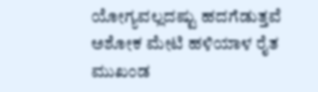ಯೋಗ್ಯವಲ್ಲದಷ್ಟು ಹದಗೆಡುತ್ತವೆ
ಅಶೋಕ ಮೇಟಿ ಹಳಿಯಾಳ ರೈತ ಮುಖಂಡ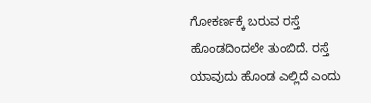ಗೋಕರ್ಣಕ್ಕೆ ಬರುವ ರಸ್ತೆ ಹೊಂಡದಿಂದಲೇ ತುಂಬಿದೆ. ರಸ್ತೆ ಯಾವುದು ಹೊಂಡ ಎಲ್ಲಿದೆ ಎಂದು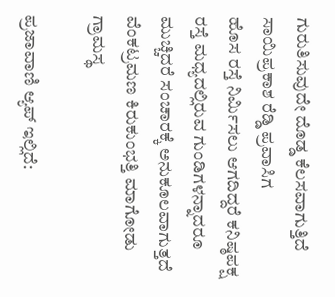ಗುರುತಿಸುವುದೇ ದೊಡ್ಡ ಕೆಲಸವಾಗುತ್ತಿದೆ
ಸಾಯಿಪ್ರಕಾಶ ರೆಡ್ಡಿ ಪ್ರವಾಸಿಗ
ಹೊಸ ರಸ್ತೆ ನಿರ್ಮಿಸಲು ಆಗದಿದ್ದರೆ ಕನಿಷ್ಠಪಕ್ಷ ರಸ್ತೆ ಮಧ್ಯದಲ್ಲಿರುವ ಗುಂಡಿಗಳನ್ನಾದರೂ ಮುಚ್ಚಿದರೆ ಸಂಚಾರಕ್ಕೆ ಅನುಕೂಲವಾಗುತ್ತದೆ
ವೆಂಕಟ್ರಮಣ ಕಿರುಕುಂಭತ್ತಿ ಮಾಗೋಡು ಗ್ರಾಮಸ್ಥ

ಪ್ರಜಾವಾಣಿ ಆ್ಯಪ್ ಇಲ್ಲಿದೆ: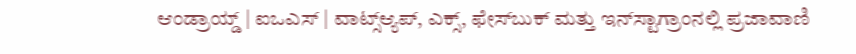ಆಂಡ್ರಾಯ್ಡ್ | ಐಒಎಸ್ | ವಾಟ್ಸ್ಆ್ಯಪ್, ಎಕ್ಸ್, ಫೇಸ್‌ಬುಕ್ ಮತ್ತು ಇನ್‌ಸ್ಟಾಗ್ರಾಂನಲ್ಲಿ ಪ್ರಜಾವಾಣಿ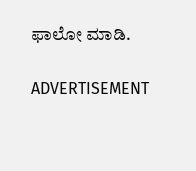ಫಾಲೋ ಮಾಡಿ.

ADVERTISEMENT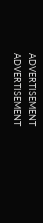ADVERTISEMENT
ADVERTISEMENT